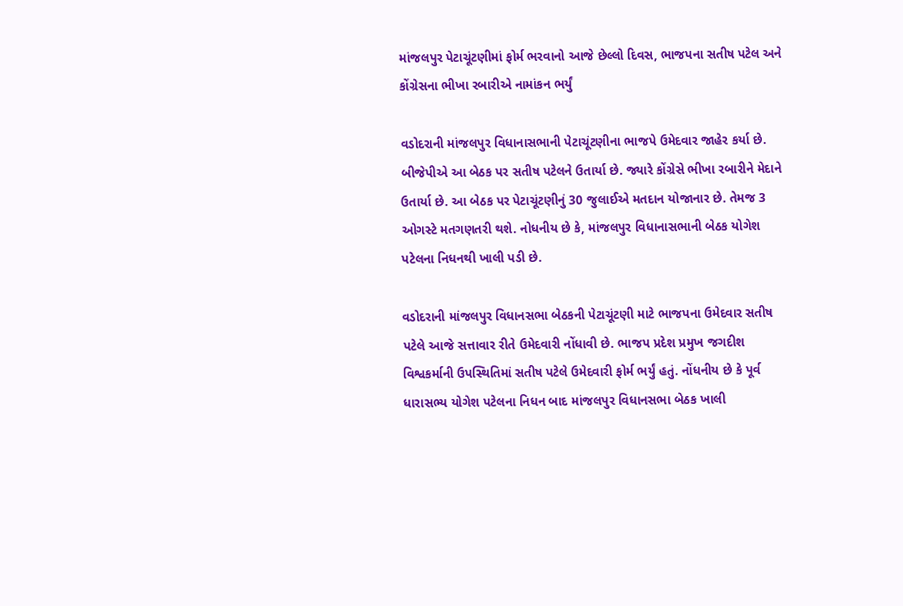માંજલપુર પેટાચૂંટણીમાં ફોર્મ ભરવાનો આજે છેલ્લો દિવસ, ભાજપના સતીષ પટેલ અને કોંગ્રેસના ભીખા રબારીએ નામાંકન ભર્યું

વડોદરાની માંજલપુર વિધાનાસભાની પેટાચૂંટણીના ભાજપે ઉમેદવાર જાહેર કર્યા છે. બીજેપીએ આ બેઠક પર સતીષ પટેલને ઉતાર્યા છે. જ્યારે કોંગ્રેસે ભીખા રબારીને મેદાને ઉતાર્યા છે. આ બેઠક પર પેટાચૂંટણીનું 30 જુલાઈએ મતદાન યોજાનાર છે. તેમજ 3 ઓગસ્ટે મતગણતરી થશે. નોધનીય છે કે, માંજલપુર વિધાનાસભાની બેઠક યોગેશ પટેલના નિધનથી ખાલી પડી છે.

વડોદરાની માંજલપુર વિધાનસભા બેઠકની પેટાચૂંટણી માટે ભાજપના ઉમેદવાર સતીષ પટેલે આજે સત્તાવાર રીતે ઉમેદવારી નોંધાવી છે. ભાજપ પ્રદેશ પ્રમુખ જગદીશ વિશ્વકર્માની ઉપસ્થિતિમાં સતીષ પટેલે ઉમેદવારી ફોર્મ ભર્યું હતું. નોંધનીય છે કે પૂર્વ ધારાસભ્ય યોગેશ પટેલના નિધન બાદ માંજલપુર વિધાનસભા બેઠક ખાલી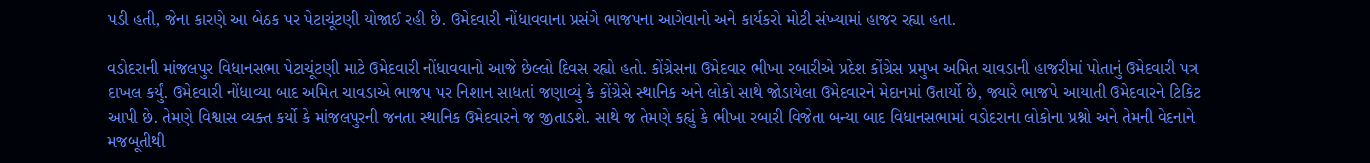પડી હતી, જેના કારણે આ બેઠક પર પેટાચૂંટણી યોજાઈ રહી છે. ઉમેદવારી નોંધાવવાના પ્રસંગે ભાજપના આગેવાનો અને કાર્યકરો મોટી સંખ્યામાં હાજર રહ્યા હતા.

વડોદરાની માંજલપુર વિધાનસભા પેટાચૂંટણી માટે ઉમેદવારી નોંધાવવાનો આજે છેલ્લો દિવસ રહ્યો હતો. કોંગ્રેસના ઉમેદવાર ભીખા રબારીએ પ્રદેશ કોંગ્રેસ પ્રમુખ અમિત ચાવડાની હાજરીમાં પોતાનું ઉમેદવારી પત્ર દાખલ કર્યું. ઉમેદવારી નોંધાવ્યા બાદ અમિત ચાવડાએ ભાજપ પર નિશાન સાધતાં જણાવ્યું કે કોંગ્રેસે સ્થાનિક અને લોકો સાથે જોડાયેલા ઉમેદવારને મેદાનમાં ઉતાર્યો છે, જ્યારે ભાજપે આયાતી ઉમેદવારને ટિકિટ આપી છે. તેમણે વિશ્વાસ વ્યક્ત કર્યો કે માંજલપુરની જનતા સ્થાનિક ઉમેદવારને જ જીતાડશે. સાથે જ તેમણે કહ્યું કે ભીખા રબારી વિજેતા બન્યા બાદ વિધાનસભામાં વડોદરાના લોકોના પ્રશ્નો અને તેમની વેદનાને મજબૂતીથી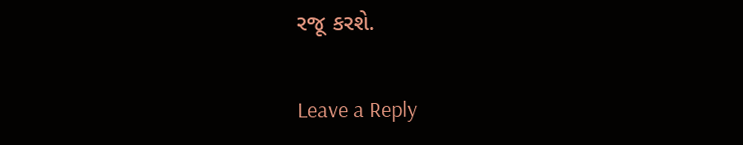રજૂ કરશે.

Leave a Reply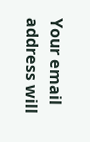Your email address will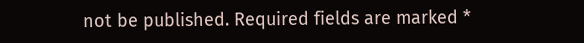not be published. Required fields are marked *